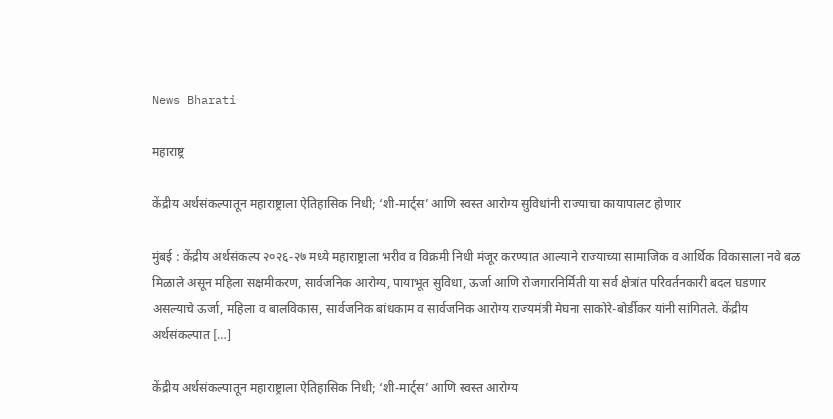News Bharati

महाराष्ट्र

केंद्रीय अर्थसंकल्पातून महाराष्ट्राला ऐतिहासिक निधी; ‘शी-मार्ट्स’ आणि स्वस्त आरोग्य सुविधांनी राज्याचा कायापालट होणार

मुंबई : केंद्रीय अर्थसंकल्प २०२६-२७ मध्ये महाराष्ट्राला भरीव व विक्रमी निधी मंजूर करण्यात आल्याने राज्याच्या सामाजिक व आर्थिक विकासाला नवे बळ मिळाले असून महिला सक्षमीकरण, सार्वजनिक आरोग्य, पायाभूत सुविधा, ऊर्जा आणि रोजगारनिर्मिती या सर्व क्षेत्रांत परिवर्तनकारी बदल घडणार असल्याचे ऊर्जा, महिला व बालविकास, सार्वजनिक बांधकाम व सार्वजनिक आरोग्य राज्यमंत्री मेघना साकोरे-बोर्डीकर यांनी सांगितले. केंद्रीय अर्थसंकल्पात […]

केंद्रीय अर्थसंकल्पातून महाराष्ट्राला ऐतिहासिक निधी; ‘शी-मार्ट्स’ आणि स्वस्त आरोग्य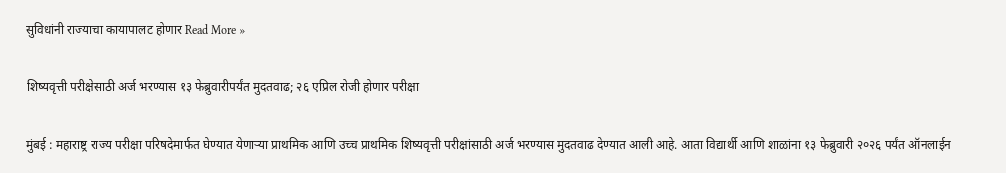सुविधांनी राज्याचा कायापालट होणार Read More »

शिष्यवृत्ती परीक्षेसाठी अर्ज भरण्यास १३ फेब्रुवारीपर्यंत मुदतवाढ; २६ एप्रिल रोजी होणार परीक्षा

मुंबई : महाराष्ट्र राज्य परीक्षा परिषदेमार्फत घेण्यात येणाऱ्या प्राथमिक आणि उच्च प्राथमिक शिष्यवृत्ती परीक्षांसाठी अर्ज भरण्यास मुदतवाढ देण्यात आली आहे. आता विद्यार्थी आणि शाळांना १३ फेब्रुवारी २०२६ पर्यंत ऑनलाईन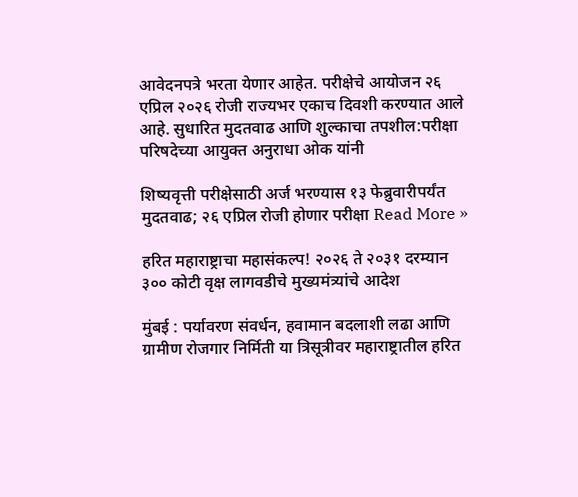आवेदनपत्रे भरता येणार आहेत. परीक्षेचे आयोजन २६ एप्रिल २०२६ रोजी राज्यभर एकाच दिवशी करण्यात आले आहे. सुधारित मुदतवाढ आणि शुल्काचा तपशील:परीक्षा परिषदेच्या आयुक्त अनुराधा ओक यांनी

शिष्यवृत्ती परीक्षेसाठी अर्ज भरण्यास १३ फेब्रुवारीपर्यंत मुदतवाढ; २६ एप्रिल रोजी होणार परीक्षा Read More »

हरित महाराष्ट्राचा महासंकल्प! २०२६ ते २०३१ दरम्यान ३०० कोटी वृक्ष लागवडीचे मुख्यमंत्र्यांचे आदेश

मुंबई : पर्यावरण संवर्धन, हवामान बदलाशी लढा आणि ग्रामीण रोजगार निर्मिती या त्रिसूत्रीवर महाराष्ट्रातील हरित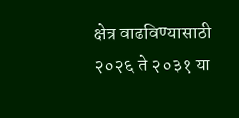क्षेत्र वाढविण्यासाठी २०२६ ते २०३१ या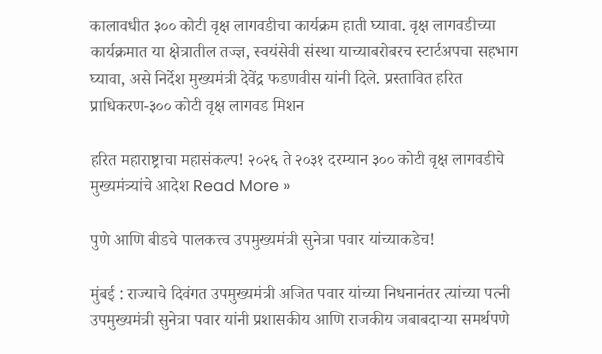कालावधीत ३०० कोटी वृक्ष लागवडीचा कार्यक्रम हाती घ्यावा. वृक्ष लागवडीच्या कार्यक्रमात या क्षेत्रातील तज्ज्ञ, स्वयंसेवी संस्था याच्याबरोबरच स्टार्टअपचा सहभाग घ्यावा, असे निर्देश मुख्यमंत्री देवेंद्र फडणवीस यांनी दिले. प्रस्तावित हरित प्राधिकरण-३०० कोटी वृक्ष लागवड मिशन

हरित महाराष्ट्राचा महासंकल्प! २०२६ ते २०३१ दरम्यान ३०० कोटी वृक्ष लागवडीचे मुख्यमंत्र्यांचे आदेश Read More »

पुणे आणि बीडचे पालकत्त्व उपमुख्यमंत्री सुनेत्रा पवार यांच्याकडेच!

मुंबई : राज्याचे दिवंगत उपमुख्यमंत्री अजित पवार यांच्या निधनानंतर त्यांच्या पत्नी उपमुख्यमंत्री सुनेत्रा पवार यांनी प्रशासकीय आणि राजकीय जबाबदाऱ्या समर्थपणे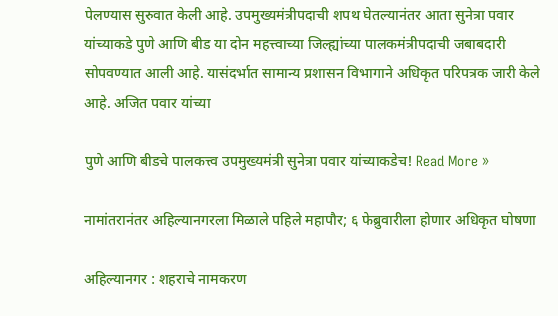पेलण्यास सुरुवात केली आहे. उपमुख्यमंत्रीपदाची शपथ घेतल्यानंतर आता सुनेत्रा पवार यांच्याकडे पुणे आणि बीड या दोन महत्त्वाच्या जिल्ह्यांच्या पालकमंत्रीपदाची जबाबदारी सोपवण्यात आली आहे. यासंदर्भात सामान्य प्रशासन विभागाने अधिकृत परिपत्रक जारी केले आहे. अजित पवार यांच्या

पुणे आणि बीडचे पालकत्त्व उपमुख्यमंत्री सुनेत्रा पवार यांच्याकडेच! Read More »

नामांतरानंतर अहिल्यानगरला मिळाले पहिले महापौर; ६ फेब्रुवारीला होणार अधिकृत घोषणा

अहिल्यानगर : शहराचे नामकरण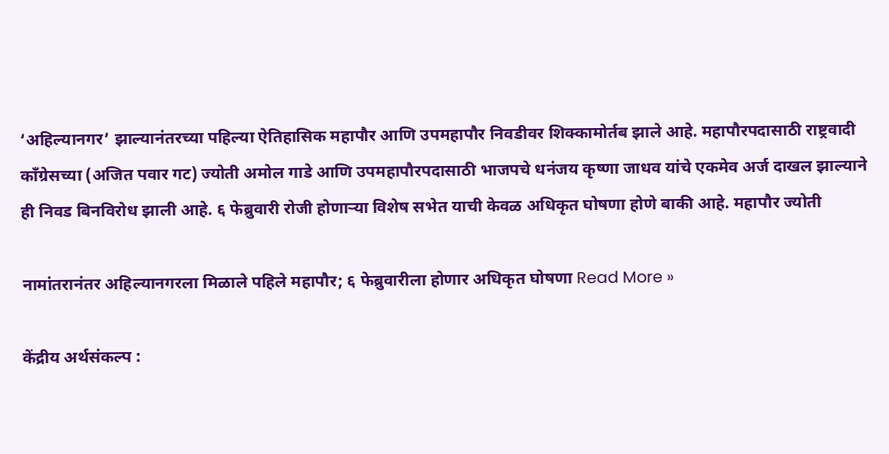‘अहिल्यानगर’ झाल्यानंतरच्या पहिल्या ऐतिहासिक महापौर आणि उपमहापौर निवडीवर शिक्कामोर्तब झाले आहे. महापौरपदासाठी राष्ट्रवादी काँग्रेसच्या (अजित पवार गट) ज्योती अमोल गाडे आणि उपमहापौरपदासाठी भाजपचे धनंजय कृष्णा जाधव यांचे एकमेव अर्ज दाखल झाल्याने ही निवड बिनविरोध झाली आहे. ६ फेब्रुवारी रोजी होणाऱ्या विशेष सभेत याची केवळ अधिकृत घोषणा होणे बाकी आहे. महापौर ज्योती

नामांतरानंतर अहिल्यानगरला मिळाले पहिले महापौर; ६ फेब्रुवारीला होणार अधिकृत घोषणा Read More »

केंद्रीय अर्थसंकल्प :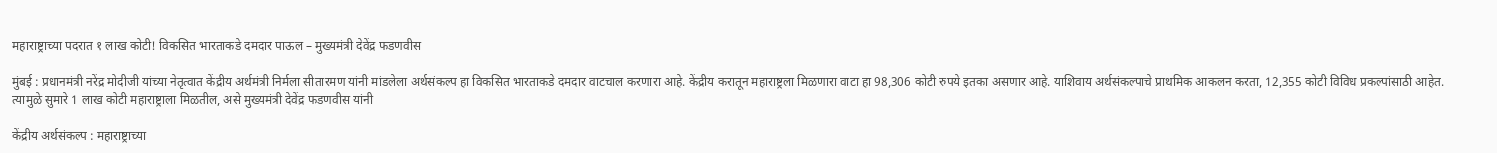महाराष्ट्राच्या पदरात १ लाख कोटी! विकसित भारताकडे दमदार पाऊल – मुख्यमंत्री देवेंद्र फडणवीस

मुंबई : प्रधानमंत्री नरेंद्र मोदीजी यांच्या नेतृत्वात केंद्रीय अर्थमंत्री निर्मला सीतारमण यांनी मांडलेला अर्थसंकल्प हा विकसित भारताकडे दमदार वाटचाल करणारा आहे. केंद्रीय करातून महाराष्ट्रला मिळणारा वाटा हा 98,306 कोटी रुपये इतका असणार आहे. याशिवाय अर्थसंकल्पाचे प्राथमिक आकलन करता, 12,355 कोटी विविध प्रकल्पांसाठी आहेत. त्यामुळे सुमारे 1 लाख कोटी महाराष्ट्राला मिळतील, असे मुख्यमंत्री देवेंद्र फडणवीस यांनी

केंद्रीय अर्थसंकल्प : महाराष्ट्राच्या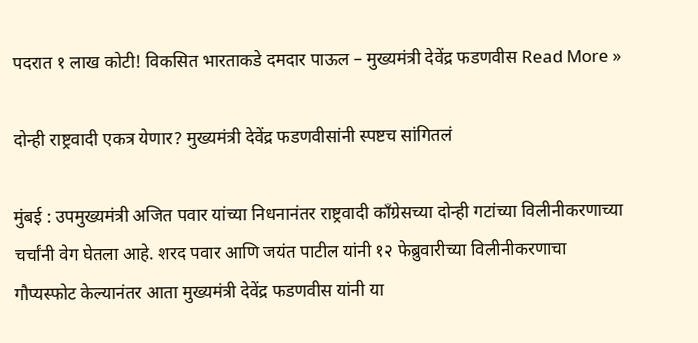पदरात १ लाख कोटी! विकसित भारताकडे दमदार पाऊल – मुख्यमंत्री देवेंद्र फडणवीस Read More »

दोन्ही राष्ट्रवादी एकत्र येणार? मुख्यमंत्री देवेंद्र फडणवीसांनी स्पष्टच सांगितलं

मुंबई : उपमुख्यमंत्री अजित पवार यांच्या निधनानंतर राष्ट्रवादी काँग्रेसच्या दोन्ही गटांच्या विलीनीकरणाच्या चर्चांनी वेग घेतला आहे. शरद पवार आणि जयंत पाटील यांनी १२ फेब्रुवारीच्या विलीनीकरणाचा गौप्यस्फोट केल्यानंतर आता मुख्यमंत्री देवेंद्र फडणवीस यांनी या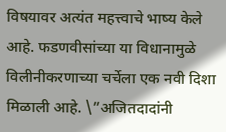विषयावर अत्यंत महत्त्वाचे भाष्य केले आहे. फडणवीसांच्या या विधानामुळे विलीनीकरणाच्या चर्चेला एक नवी दिशा मिळाली आहे. \”अजितदादांनी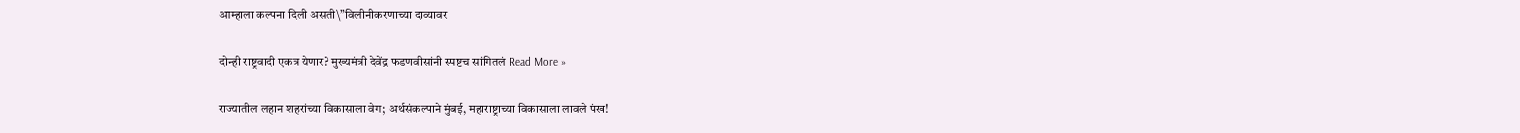आम्हाला कल्पना दिली असती\”विलीनीकरणाच्या दाव्यावर

दोन्ही राष्ट्रवादी एकत्र येणार? मुख्यमंत्री देवेंद्र फडणवीसांनी स्पष्टच सांगितलं Read More »

राज्यातील लहान शहरांच्या विकासाला वेग; अर्थसंकल्पाने मुंबई, महाराष्ट्राच्या विकासाला लावले पंख!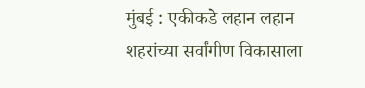मुंबई : एकीकडे लहान लहान शहरांच्या सर्वांगीण विकासाला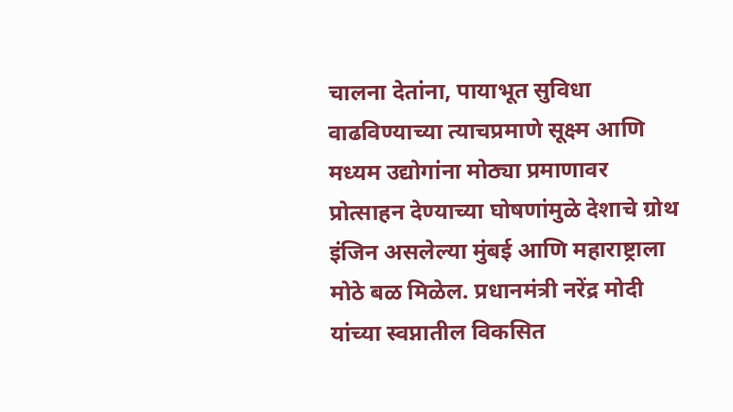चालना देतांना, पायाभूत सुविधा वाढविण्याच्या त्याचप्रमाणे सूक्ष्म आणि मध्यम उद्योगांना मोठ्या प्रमाणावर प्रोत्साहन देण्याच्या घोषणांमुळे देशाचे ग्रोथ इंजिन असलेल्या मुंबई आणि महाराष्ट्राला मोठे बळ मिळेल. प्रधानमंत्री नरेंद्र मोदी यांच्या स्वप्नातील विकसित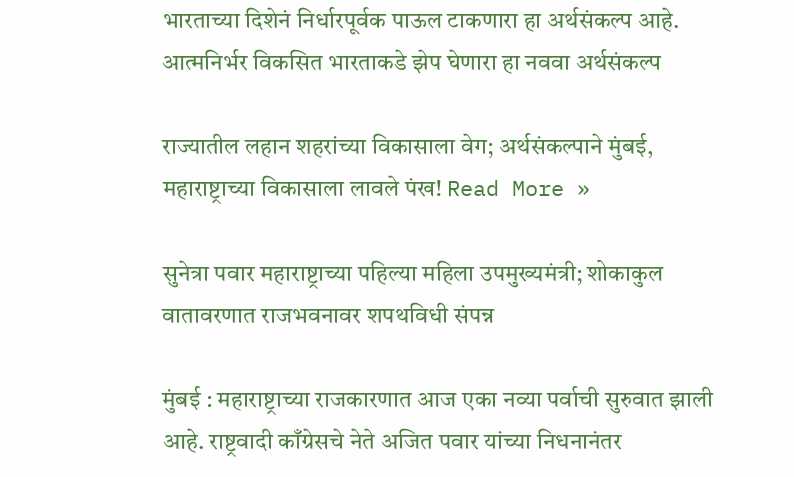भारताच्या दिशेनं निर्धारपूर्वक पाऊल टाकणारा हा अर्थसंकल्प आहे. आत्मनिर्भर विकसित भारताकडे झेप घेणारा हा नववा अर्थसंकल्प

राज्यातील लहान शहरांच्या विकासाला वेग; अर्थसंकल्पाने मुंबई, महाराष्ट्राच्या विकासाला लावले पंख! Read More »

सुनेत्रा पवार महाराष्ट्राच्या पहिल्या महिला उपमुख्यमंत्री; शोकाकुल वातावरणात राजभवनावर शपथविधी संपन्न

मुंबई : महाराष्ट्राच्या राजकारणात आज एका नव्या पर्वाची सुरुवात झाली आहे. राष्ट्रवादी काँग्रेसचे नेते अजित पवार यांच्या निधनानंतर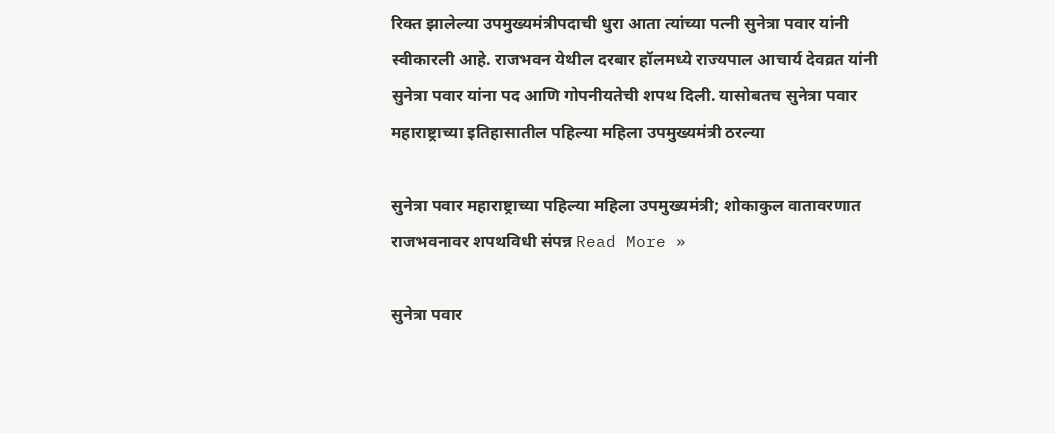रिक्त झालेल्या उपमुख्यमंत्रीपदाची धुरा आता त्यांच्या पत्नी सुनेत्रा पवार यांनी स्वीकारली आहे. राजभवन येथील दरबार हॉलमध्ये राज्यपाल आचार्य देवव्रत यांनी सुनेत्रा पवार यांना पद आणि गोपनीयतेची शपथ दिली. यासोबतच सुनेत्रा पवार महाराष्ट्राच्या इतिहासातील पहिल्या महिला उपमुख्यमंत्री ठरल्या

सुनेत्रा पवार महाराष्ट्राच्या पहिल्या महिला उपमुख्यमंत्री; शोकाकुल वातावरणात राजभवनावर शपथविधी संपन्न Read More »

सुनेत्रा पवार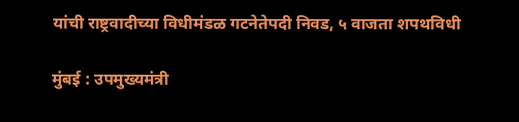यांची राष्ट्रवादीच्या विधीमंडळ गटनेतेपदी निवड, ५ वाजता शपथविधी

मुंबई : उपमुख्यमंत्री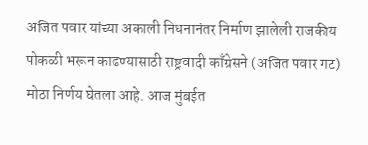अजित पवार यांच्या अकाली निधनानंतर निर्माण झालेली राजकीय पोकळी भरून काढण्यासाठी राष्ट्रवादी काँग्रेसने (अजित पवार गट) मोठा निर्णय घेतला आहे. आज मुंबईत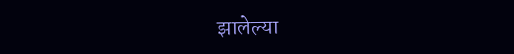झालेल्या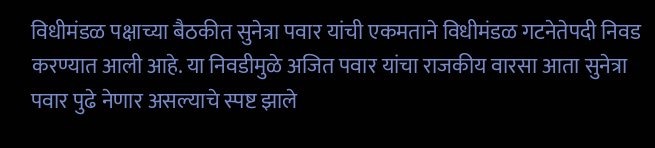विधीमंडळ पक्षाच्या बैठकीत सुनेत्रा पवार यांची एकमताने विधीमंडळ गटनेतेपदी निवड करण्यात आली आहे. या निवडीमुळे अजित पवार यांचा राजकीय वारसा आता सुनेत्रा पवार पुढे नेणार असल्याचे स्पष्ट झाले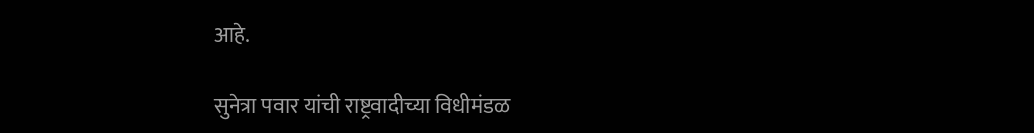आहे.

सुनेत्रा पवार यांची राष्ट्रवादीच्या विधीमंडळ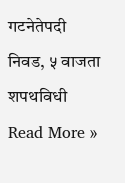गटनेतेपदी निवड, ५ वाजता शपथविधी Read More »